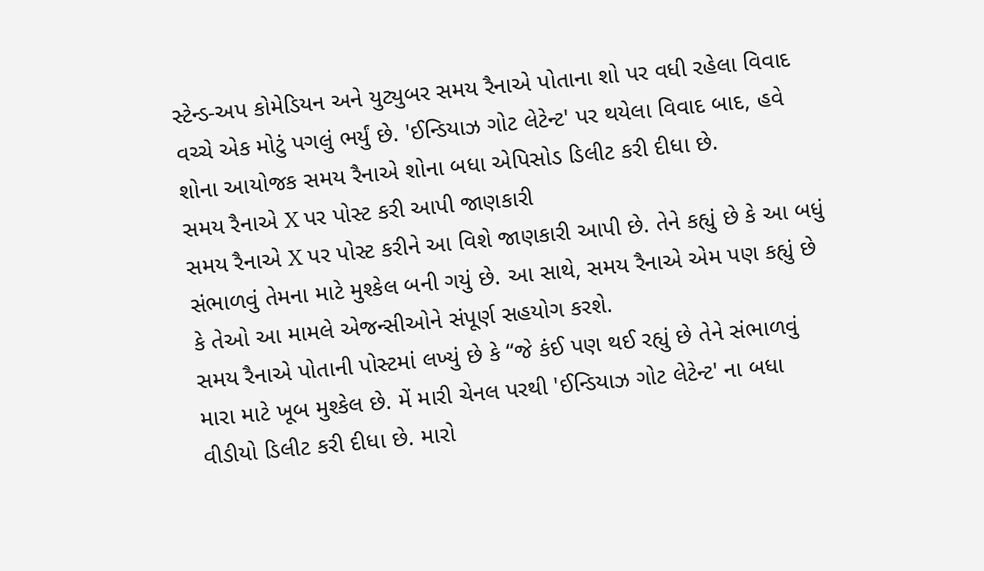સ્ટેન્ડ-અપ કોમેડિયન અને યુટ્યુબર સમય રૈનાએ પોતાના શો પર વધી રહેલા વિવાદ વચ્ચે એક મોટું પગલું ભર્યું છે. 'ઈન્ડિયાઝ ગોટ લેટેન્ટ' પર થયેલા વિવાદ બાદ, હવે શોના આયોજક સમય રૈનાએ શોના બધા એપિસોડ ડિલીટ કરી દીધા છે.
સમય રૈનાએ X પર પોસ્ટ કરી આપી જાણકારી
સમય રૈનાએ X પર પોસ્ટ કરીને આ વિશે જાણકારી આપી છે. તેને કહ્યું છે કે આ બધું સંભાળવું તેમના માટે મુશ્કેલ બની ગયું છે. આ સાથે, સમય રૈનાએ એમ પણ કહ્યું છે કે તેઓ આ મામલે એજન્સીઓને સંપૂર્ણ સહયોગ કરશે.
સમય રૈનાએ પોતાની પોસ્ટમાં લખ્યું છે કે “જે કંઈ પણ થઈ રહ્યું છે તેને સંભાળવું મારા માટે ખૂબ મુશ્કેલ છે. મેં મારી ચેનલ પરથી 'ઈન્ડિયાઝ ગોટ લેટેન્ટ' ના બધા વીડીયો ડિલીટ કરી દીધા છે. મારો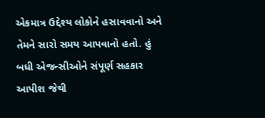એકમાત્ર ઉદ્દેશ્ય લોકોને હસાવવાનો અને તેમને સારો સમય આપવાનો હતો. હું બધી એજન્સીઓને સંપૂર્ણ સહકાર આપીશ જેથી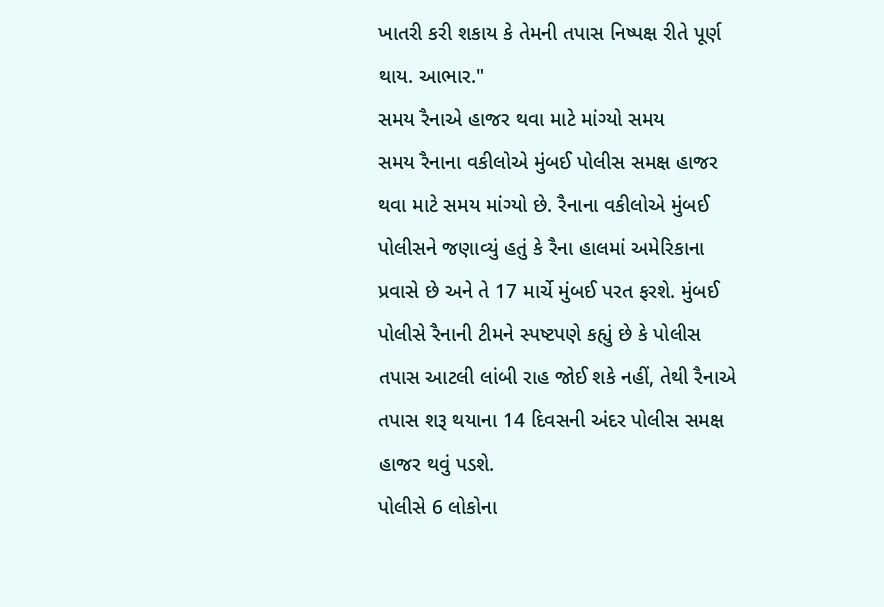ખાતરી કરી શકાય કે તેમની તપાસ નિષ્પક્ષ રીતે પૂર્ણ થાય. આભાર."
સમય રૈનાએ હાજર થવા માટે માંગ્યો સમય
સમય રૈનાના વકીલોએ મુંબઈ પોલીસ સમક્ષ હાજર થવા માટે સમય માંગ્યો છે. રૈનાના વકીલોએ મુંબઈ પોલીસને જણાવ્યું હતું કે રૈના હાલમાં અમેરિકાના પ્રવાસે છે અને તે 17 માર્ચે મુંબઈ પરત ફરશે. મુંબઈ પોલીસે રૈનાની ટીમને સ્પષ્ટપણે કહ્યું છે કે પોલીસ તપાસ આટલી લાંબી રાહ જોઈ શકે નહીં, તેથી રૈનાએ તપાસ શરૂ થયાના 14 દિવસની અંદર પોલીસ સમક્ષ હાજર થવું પડશે.
પોલીસે 6 લોકોના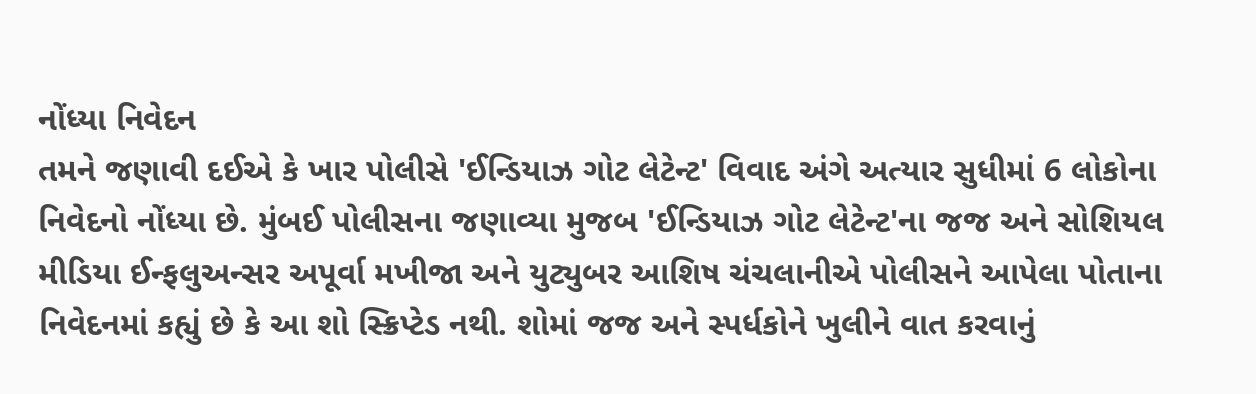નોંધ્યા નિવેદન
તમને જણાવી દઈએ કે ખાર પોલીસે 'ઈન્ડિયાઝ ગોટ લેટેન્ટ' વિવાદ અંગે અત્યાર સુધીમાં 6 લોકોના નિવેદનો નોંધ્યા છે. મુંબઈ પોલીસના જણાવ્યા મુજબ 'ઈન્ડિયાઝ ગોટ લેટેન્ટ'ના જજ અને સોશિયલ મીડિયા ઈન્ફલુઅન્સર અપૂર્વા મખીજા અને યુટ્યુબર આશિષ ચંચલાનીએ પોલીસને આપેલા પોતાના નિવેદનમાં કહ્યું છે કે આ શો સ્ક્રિપ્ટેડ નથી. શોમાં જજ અને સ્પર્ધકોને ખુલીને વાત કરવાનું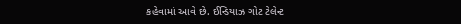કહેવામાં આવે છે. ઈન્ડિયાઝ ગોટ ટેલેન્ટ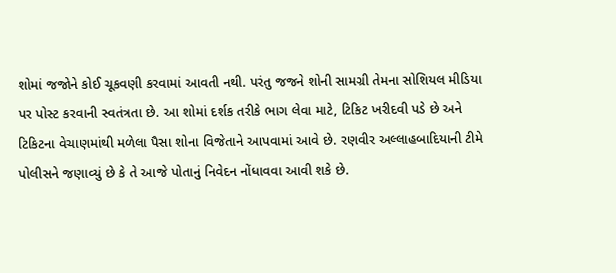શોમાં જજોને કોઈ ચૂકવણી કરવામાં આવતી નથી. પરંતુ જજને શોની સામગ્રી તેમના સોશિયલ મીડિયા પર પોસ્ટ કરવાની સ્વતંત્રતા છે. આ શોમાં દર્શક તરીકે ભાગ લેવા માટે, ટિકિટ ખરીદવી પડે છે અને ટિકિટના વેચાણમાંથી મળેલા પૈસા શોના વિજેતાને આપવામાં આવે છે. રણવીર અલ્લાહબાદિયાની ટીમે પોલીસને જણાવ્યું છે કે તે આજે પોતાનું નિવેદન નોંધાવવા આવી શકે છે.